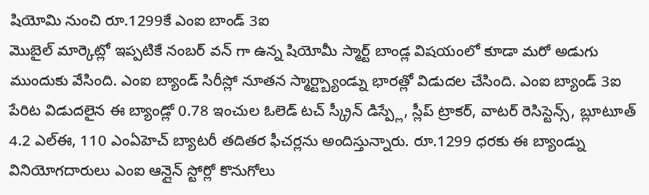షియోమి నుంచి రూ.1299కే ఎంఐ బాండ్ 3ఐ
మొబైల్ మార్కెట్లో ఇప్పటికే నంబర్ వన్ గా ఉన్న షియోమీ స్మార్ట్ బాండ్ల విషయంలో కూడా మరో అడుగు ముందుకు వేసింది. ఎంఐ బ్యాండ్ సిరీస్లో నూతన స్మార్ట్బ్యాండ్ను భారత్లో విడుదల చేసింది. ఎంఐ బ్యాండ్ 3ఐ పేరిట విడుదలైన ఈ బ్యాండ్లో 0.78 ఇంచుల ఓలెడ్ టచ్ స్క్రీన్ డిస్ప్లే, స్లీప్ ట్రాకర్, వాటర్ రెసిస్టెన్స్, బ్లూటూత్ 4.2 ఎల్ఈ, 110 ఎంఏహెచ్ బ్యాటరీ తదితర ఫీచర్లను అందిస్తున్నారు. రూ.1299 ధరకు ఈ బ్యాండ్ను వినియోగదారులు ఎంఐ ఆన్లైన్ స్టోర్లో కొనుగోలు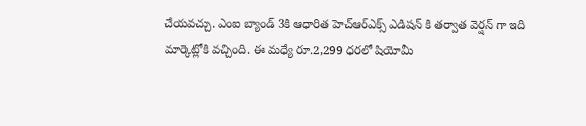చేయవచ్చు. ఎంఐ బ్యాండ్ 3కి ఆధారిత హెచ్ఆర్ఎక్స్ ఎడిషన్ కి తర్వాత వెర్షన్ గా ఇది మార్కెట్లోకి వచ్చింది. ఈ మధ్యే రూ.2,299 ధరలో షియోమీ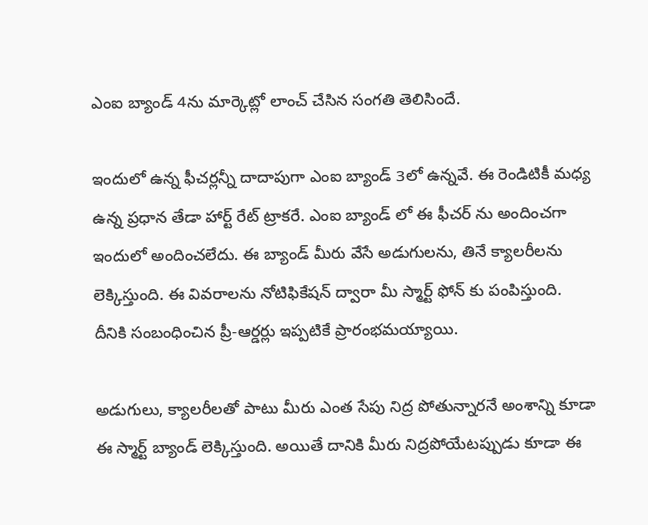ఎంఐ బ్యాండ్ 4ను మార్కెట్లో లాంచ్ చేసిన సంగతి తెలిసిందే.

ఇందులో ఉన్న ఫీచర్లన్నీ దాదాపుగా ఎంఐ బ్యాండ్ 3లో ఉన్నవే. ఈ రెండిటికీ మధ్య ఉన్న ప్రధాన తేడా హార్ట్ రేట్ ట్రాకరే. ఎంఐ బ్యాండ్ లో ఈ ఫీచర్ ను అందించగా ఇందులో అందించలేదు. ఈ బ్యాండ్ మీరు వేసే అడుగులను, తినే క్యాలరీలను లెక్కిస్తుంది. ఈ వివరాలను నోటిఫికేషన్ ద్వారా మీ స్మార్ట్ ఫోన్ కు పంపిస్తుంది. దీనికి సంబంధించిన ప్రీ-ఆర్డర్లు ఇప్పటికే ప్రారంభమయ్యాయి.

అడుగులు, క్యాలరీలతో పాటు మీరు ఎంత సేపు నిద్ర పోతున్నారనే అంశాన్ని కూడా ఈ స్మార్ట్ బ్యాండ్ లెక్కిస్తుంది. అయితే దానికి మీరు నిద్రపోయేటప్పుడు కూడా ఈ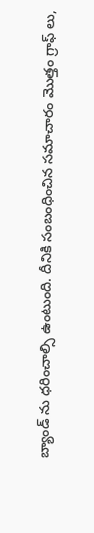బ్యాండ్ ను ధరించాల్సి ఉంటుంది. దీనికి సంబంధించిన సమాచారం మొత్తం గ్రాఫ్ లు,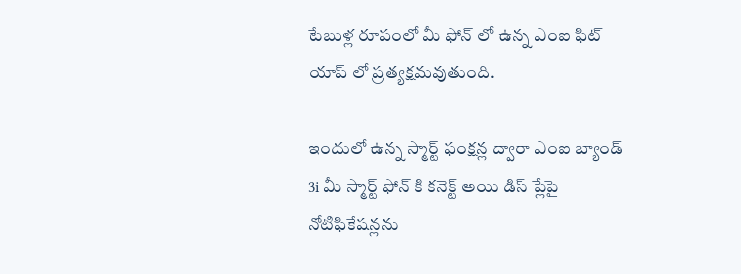టేబుళ్ల రూపంలో మీ ఫోన్ లో ఉన్న ఎంఐ ఫిట్ యాప్ లో ప్రత్యక్షమవుతుంది.

ఇందులో ఉన్న స్మార్ట్ ఫంక్షన్ల ద్వారా ఎంఐ బ్యాండ్ 3i మీ స్మార్ట్ ఫోన్ కి కనెక్ట్ అయి డిస్ ప్లేపై నోటిఫికేషన్లను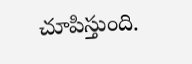చూపిస్తుంది.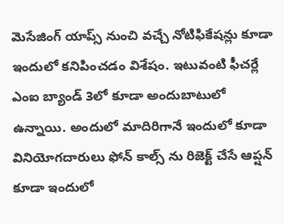మెసేజింగ్ యాప్స్ నుంచి వచ్చే నోటిఫికేషన్లు కూడా ఇందులో కనిపించడం విశేషం. ఇటువంటి ఫీచర్లే ఎంఐ బ్యాండ్ 3లో కూడా అందుబాటులో ఉన్నాయి. అందులో మాదిరిగానే ఇందులో కూడా వినియోగదారులు ఫోన్ కాల్స్ ను రిజెక్ట్ చేసే ఆప్షన్ కూడా ఇందులో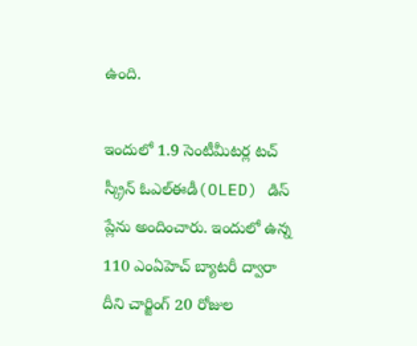ఉంది.

ఇందులో 1.9 సెంటీమీటర్ల టచ్ స్క్రీన్ ఓఎల్ఈడీ(OLED) డిస్ ప్లేను అందించారు. ఇందులో ఉన్న 110 ఎంఏహెచ్ బ్యాటరీ ద్వారా దీని చార్జింగ్ 20 రోజుల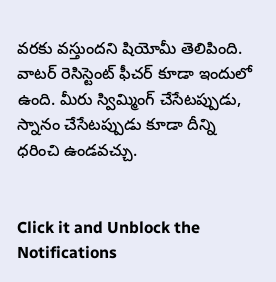వరకు వస్తుందని షియోమీ తెలిపింది. వాటర్ రెసిస్టెంట్ ఫీచర్ కూడా ఇందులో ఉంది. మీరు స్విమ్మింగ్ చేసేటప్పుడు, స్నానం చేసేటప్పుడు కూడా దీన్ని ధరించి ఉండవచ్చు.


Click it and Unblock the Notifications